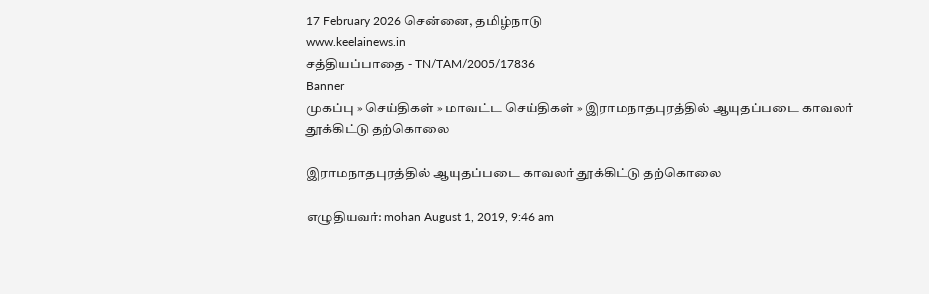17 February 2026 சென்னை, தமிழ்நாடு
www.keelainews.in
சத்தியப்பாதை - TN/TAM/2005/17836
Banner
முகப்பு » செய்திகள் » மாவட்ட செய்திகள் » இராமநாதபுரத்தில் ஆயுதப்படை காவலர் தூக்கிட்டு தற்கொலை

இராமநாதபுரத்தில் ஆயுதப்படை காவலர் தூக்கிட்டு தற்கொலை

எழுதியவர்: mohan August 1, 2019, 9:46 am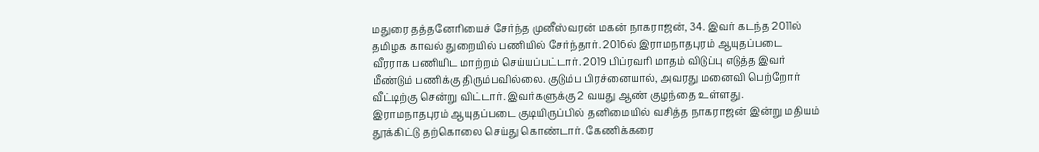மதுரை தத்தனேரியைச் சேர்ந்த முனீஸ்வரன் மகன் நாகராஜன், 34. இவர் கடந்த 2011ல் தமிழக காவல் துறையில் பணியில் சேர்ந்தார். 2016ல் இராமநாதபுரம் ஆயுதப்படை வீரராக பணியிட மாற்றம் செய்யப்பட்டார். 2019 பிப்ரவரி மாதம் விடுப்பு எடுத்த இவர் மீண்டும் பணிக்கு திரும்பவில்லை. குடும்ப பிரச்னையால், அவரது மனைவி பெற்றோர் வீட்டிற்கு சென்று விட்டார். இவர்களுக்கு 2 வயது ஆண் குழந்தை உள்ளது. இராமநாதபுரம் ஆயுதப்படை குடியிருப்பில் தனிமையில் வசித்த நாகராஜன் இன்று மதியம் தூக்கிட்டு தற்கொலை செய்து கொண்டார். கேணிக்கரை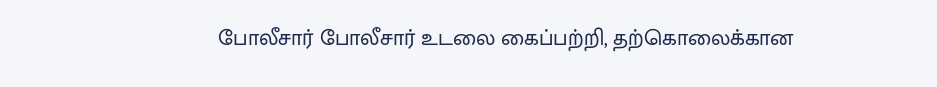போலீசார் போலீசார் உடலை கைப்பற்றி, தற்கொலைக்கான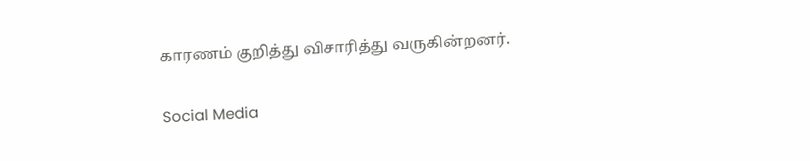காரணம் குறித்து விசாரித்து வருகின்றனர்.

Social Media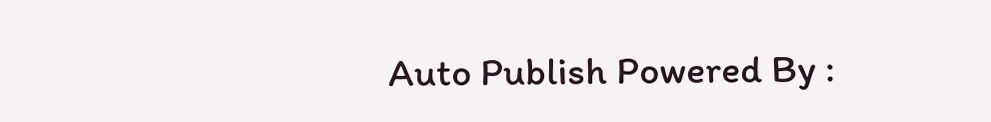Auto Publish Powered By :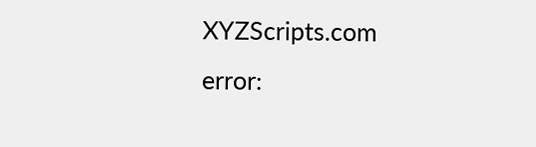XYZScripts.com
error: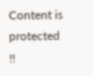Content is protected !!